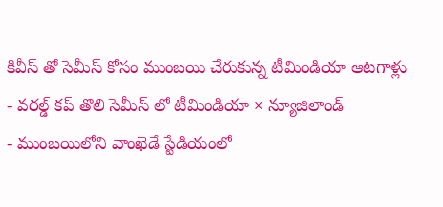కివీస్ తో సెమీస్ కోసం ముంబయి చేరుకున్న టీమిండియా ఆటగాళ్లు
- వరల్డ్ కప్ తొలి సెమీస్ లో టీమిండియా × న్యూజిలాండ్
- ముంబయిలోని వాంఖెడే స్టేడియంలో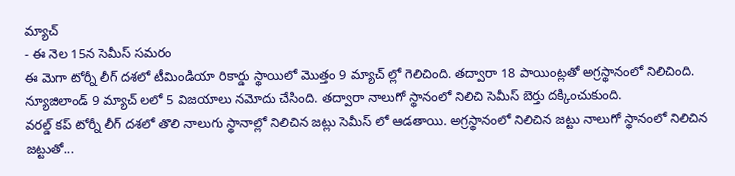మ్యాచ్
- ఈ నెల 15న సెమీస్ సమరం
ఈ మెగా టోర్నీ లీగ్ దశలో టీమిండియా రికార్డు స్థాయిలో మొత్తం 9 మ్యాచ్ ల్లో గెలిచింది. తద్వారా 18 పాయింట్లతో అగ్రస్థానంలో నిలిచింది. న్యూజిలాండ్ 9 మ్యాచ్ లలో 5 విజయాలు నమోదు చేసింది. తద్వారా నాలుగో స్థానంలో నిలిచి సెమీస్ బెర్తు దక్కించుకుంది.
వరల్డ్ కప్ టోర్నీ లీగ్ దశలో తొలి నాలుగు స్థానాల్లో నిలిచిన జట్లు సెమీస్ లో ఆడతాయి. అగ్రస్థానంలో నిలిచిన జట్టు నాలుగో స్థానంలో నిలిచిన జట్టుతో...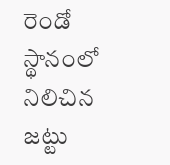రెండో స్థానంలో నిలిచిన జట్టు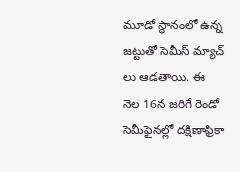మూడో స్థానంలో ఉన్న జట్టుతో సెమీస్ మ్యాచ్ లు ఆడతాయి. ఈ నెల 16న జరిగే రెండో సెమీఫైనల్లో దక్షిణాఫ్రికా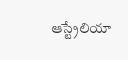ఆస్ట్రేలియా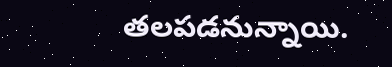తలపడనున్నాయి.